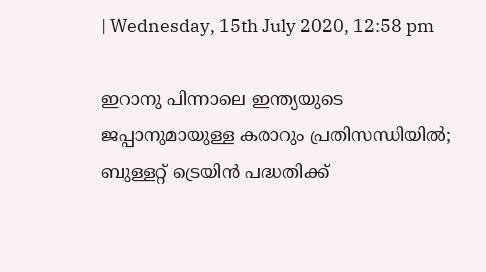| Wednesday, 15th July 2020, 12:58 pm

ഇറാനു പിന്നാലെ ഇന്ത്യയുടെ ജപ്പാനുമായുള്ള കരാറും പ്രതിസന്ധിയില്‍; ബുള്ളറ്റ് ട്രെയിന്‍ പദ്ധതിക്ക്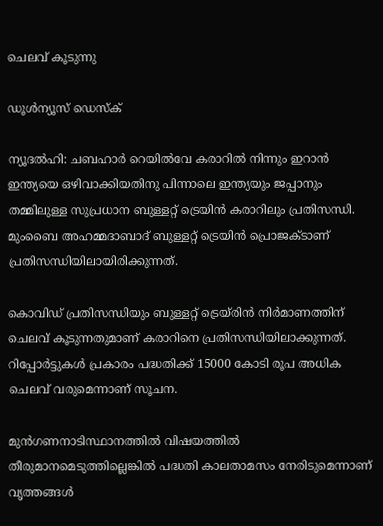ചെലവ് കൂടുന്നു

ഡൂള്‍ന്യൂസ് ഡെസ്‌ക്

ന്യൂദല്‍ഹി: ചബഹാര്‍ റെയില്‍വേ കരാറില്‍ നിന്നും ഇറാന്‍ ഇന്ത്യയെ ഒഴിവാക്കിയതിനു പിന്നാലെ ഇന്ത്യയും ജപ്പാനും തമ്മിലുള്ള സുപ്രധാന ബുള്ളറ്റ് ട്രെയിന്‍ കരാറിലും പ്രതിസന്ധി. മുംബൈ അഹമ്മദാബാദ് ബുള്ളറ്റ് ട്രെയിന്‍ പ്രൊജക്ടാണ് പ്രതിസന്ധിയിലായിരിക്കുന്നത്.

കൊവിഡ് പ്രതിസന്ധിയും ബുള്ളറ്റ് ട്രെയ്രിന്‍ നിര്‍മാണത്തിന് ചെലവ് കൂടുന്നതുമാണ് കരാറിനെ പ്രതിസന്ധിയിലാക്കുന്നത്. റിപ്പോര്‍ട്ടുകള്‍ പ്രകാരം പദ്ധതിക്ക് 15000 കോടി രൂപ അധിക ചെലവ് വരുമെന്നാണ് സൂചന.

മുന്‍ഗണനാടിസ്ഥാനത്തില്‍ വിഷയത്തില്‍ തീരുമാനമെടുത്തില്ലെങ്കില്‍ പദ്ധതി കാലതാമസം നേരിടുമെന്നാണ് വൃത്തങ്ങള്‍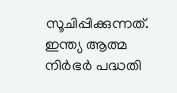സൂചിപ്പിക്കുന്നത്. ഇന്ത്യ ആത്മ നിര്‍ഭര്‍ പദ്ധതി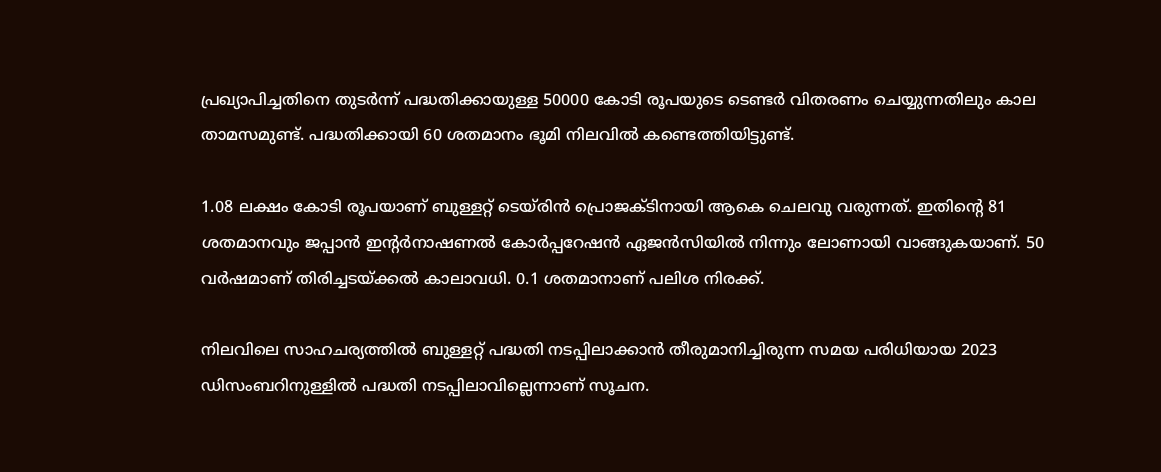പ്രഖ്യാപിച്ചതിനെ തുടര്‍ന്ന് പദ്ധതിക്കായുള്ള 50000 കോടി രൂപയുടെ ടെണ്ടര്‍ വിതരണം ചെയ്യുന്നതിലും കാല താമസമുണ്ട്. പദ്ധതിക്കായി 60 ശതമാനം ഭൂമി നിലവില്‍ കണ്ടെത്തിയിട്ടുണ്ട്.

1.08 ലക്ഷം കോടി രൂപയാണ് ബുള്ളറ്റ് ടെയ്രിന്‍ പ്രൊജക്ടിനായി ആകെ ചെലവു വരുന്നത്. ഇതിന്റെ 81 ശതമാനവും ജപ്പാന്‍ ഇന്റര്‍നാഷണല്‍ കോര്‍പ്പറേഷന്‍ ഏജന്‍സിയില്‍ നിന്നും ലോണായി വാങ്ങുകയാണ്. 50 വര്‍ഷമാണ് തിരിച്ചടയ്ക്കല്‍ കാലാവധി. 0.1 ശതമാനാണ് പലിശ നിരക്ക്.

നിലവിലെ സാഹചര്യത്തില്‍ ബുള്ളറ്റ് പദ്ധതി നടപ്പിലാക്കാന്‍ തീരുമാനിച്ചിരുന്ന സമയ പരിധിയായ 2023 ഡിസംബറിനുള്ളില്‍ പദ്ധതി നടപ്പിലാവില്ലെന്നാണ് സൂചന.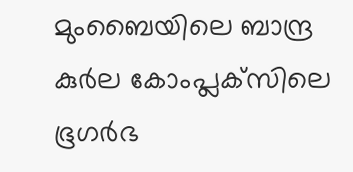മുംബൈയിലെ ബാന്ദ്ര കുര്‍ല കോംപ്ലക്‌സിലെ ഭൂഗര്‍ഭ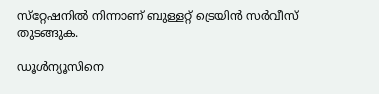സ്‌റ്റേഷനില്‍ നിന്നാണ് ബുള്ളറ്റ് ട്രെയിന്‍ സര്‍വീസ് തുടങ്ങുക.

ഡൂള്‍ന്യൂസിനെ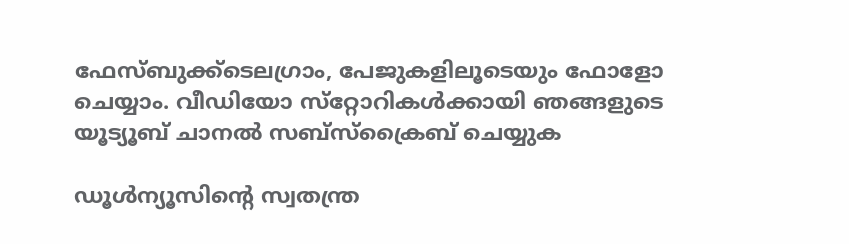ഫേസ്ബുക്ക്ടെലഗ്രാം, പേജുകളിലൂടെയും ഫോളോ ചെയ്യാം. വീഡിയോ സ്‌റ്റോറികള്‍ക്കായി ഞങ്ങളുടെ യൂട്യൂബ് ചാനല്‍ സബ്‌സ്‌ക്രൈബ് ചെയ്യുക

ഡൂള്‍ന്യൂസിന്റെ സ്വതന്ത്ര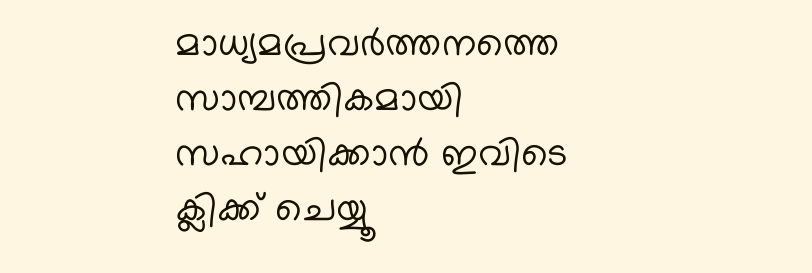മാധ്യമപ്രവര്‍ത്തനത്തെ സാമ്പത്തികമായി സഹായിക്കാന്‍ ഇവിടെ ക്ലിക്ക് ചെയ്യൂ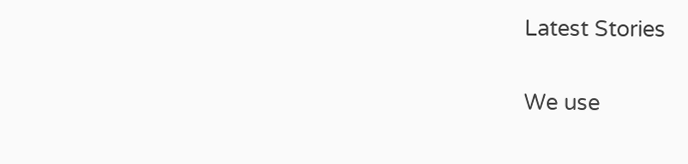Latest Stories

We use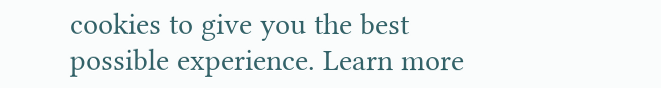cookies to give you the best possible experience. Learn more